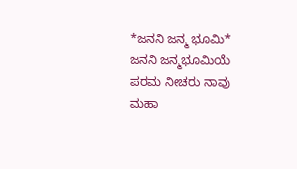*ಜನನಿ ಜನ್ಮ ಭೂಮಿ*
ಜನನಿ ಜನ್ಮಭೂಮಿಯೆ
ಪರಮ ನೀಚರು ನಾವು
ಮಹಾ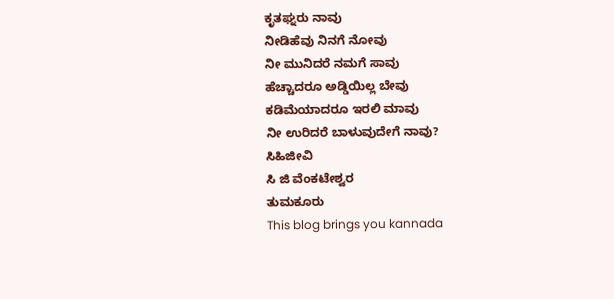ಕೃತಘ್ನರು ನಾವು
ನೀಡಿಹೆವು ನಿನಗೆ ನೋವು
ನೀ ಮುನಿದರೆ ನಮಗೆ ಸಾವು
ಹೆಚ್ಚಾದರೂ ಅಡ್ಡಿಯಿಲ್ಲ ಬೇವು
ಕಡಿಮೆಯಾದರೂ ಇರಲಿ ಮಾವು
ನೀ ಉರಿದರೆ ಬಾಳುವುದೇಗೆ ನಾವು?
ಸಿಹಿಜೀವಿ
ಸಿ ಜಿ ವೆಂಕಟೇಶ್ವರ
ತುಮಕೂರು
This blog brings you kannada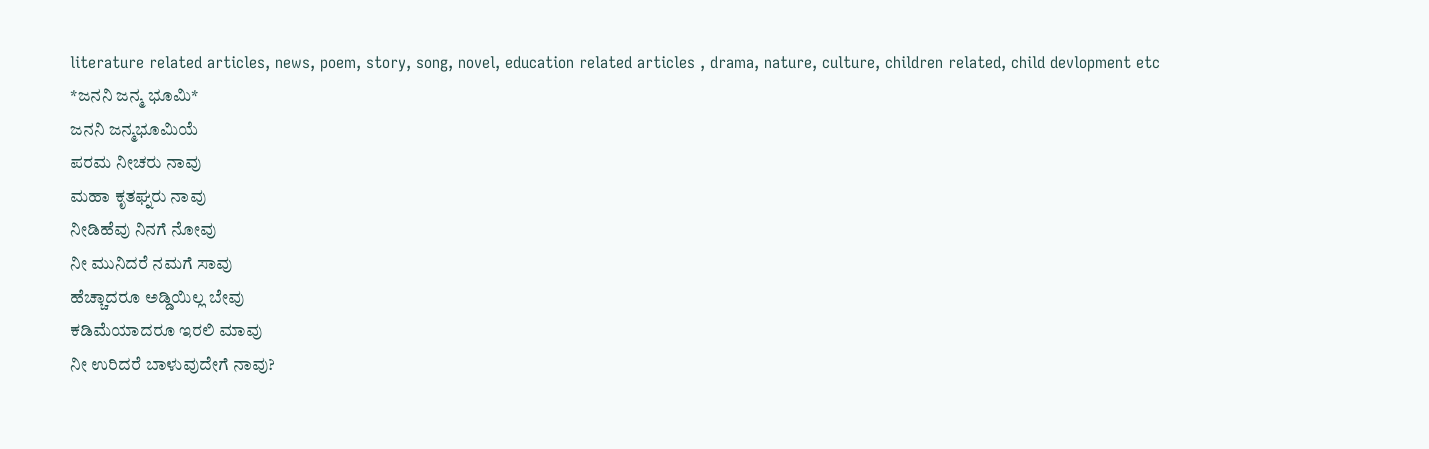literature related articles, news, poem, story, song, novel, education related articles , drama, nature, culture, children related, child devlopment etc
*ಜನನಿ ಜನ್ಮ ಭೂಮಿ*
ಜನನಿ ಜನ್ಮಭೂಮಿಯೆ
ಪರಮ ನೀಚರು ನಾವು
ಮಹಾ ಕೃತಘ್ನರು ನಾವು
ನೀಡಿಹೆವು ನಿನಗೆ ನೋವು
ನೀ ಮುನಿದರೆ ನಮಗೆ ಸಾವು
ಹೆಚ್ಚಾದರೂ ಅಡ್ಡಿಯಿಲ್ಲ ಬೇವು
ಕಡಿಮೆಯಾದರೂ ಇರಲಿ ಮಾವು
ನೀ ಉರಿದರೆ ಬಾಳುವುದೇಗೆ ನಾವು?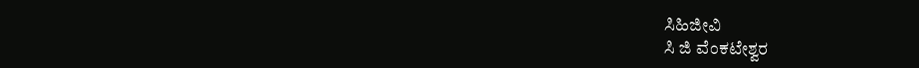ಸಿಹಿಜೀವಿ
ಸಿ ಜಿ ವೆಂಕಟೇಶ್ವರ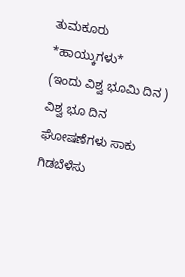ತುಮಕೂರು
*ಹಾಯ್ಕುಗಳು*
(ಇಂದು ವಿಶ್ವ ಭೂಮಿ ದಿನ )
ವಿಶ್ವ ಭೂ ದಿನ
ಘೋಷಣೆಗಳು ಸಾಕು
ಗಿಡಬೆಳೆಸು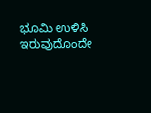ಭೂಮಿ ಉಳಿಸಿ
ಇರುವುದೊಂದೇ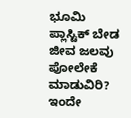ಭೂಮಿ
ಪ್ಲಾಸ್ಟಿಕ್ ಬೇಡ
ಜೀವ ಜಲವು
ಪೋಲೇಕೆ ಮಾಡುವಿರಿ?
ಇಂದೇ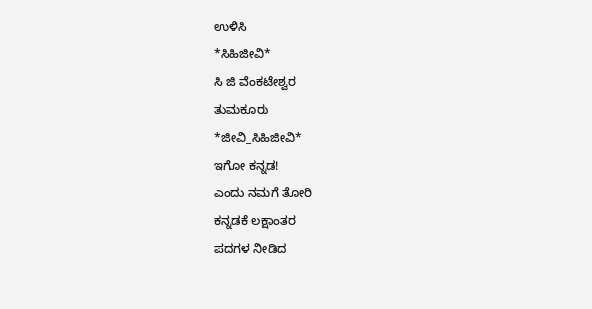ಉಳಿಸಿ
*ಸಿಹಿಜೀವಿ*
ಸಿ ಜಿ ವೆಂಕಟೇಶ್ವರ
ತುಮಕೂರು
*ಜೀವಿ_ಸಿಹಿಜೀವಿ*
ಇಗೋ ಕನ್ನಡ!
ಎಂದು ನಮಗೆ ತೋರಿ
ಕನ್ನಡಕೆ ಲಕ್ಷಾಂತರ
ಪದಗಳ ನೀಡಿದ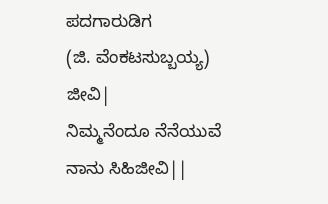ಪದಗಾರುಡಿಗ
(ಜಿ. ವೆಂಕಟಸುಬ್ಬಯ್ಯ)
ಜೀವಿ|
ನಿಮ್ಮನೆಂದೂ ನೆನೆಯುವೆ
ನಾನು ಸಿಹಿಜೀವಿ||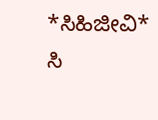*ಸಿಹಿಜೀವಿ*
ಸಿ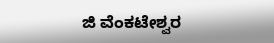ಜಿ ವೆಂಕಟೇಶ್ವರ